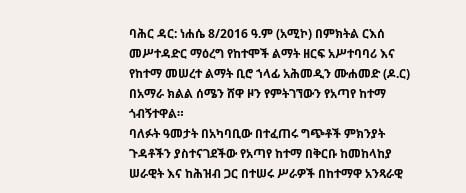ባሕር ዳር: ነሐሴ 8/2016 ዓ.ም (አሚኮ) በምክትል ርእሰ መሥተዳድር ማዕረግ የከተሞች ልማት ዘርፍ አሥተባባሪ እና የከተማ መሠረተ ልማት ቢሮ ኀላፊ አሕመዲን ሙሐመድ (ዶ.ር) በአማራ ክልል ሰሜን ሸዋ ዞን የምትገኘውን የአጣየ ከተማ ጎብኝተዋል።
ባለፉት ዓመታት በአካባቢው በተፈጠሩ ግጭቶች ምክንያት ጉዳቶችን ያስተናገደችው የአጣየ ከተማ በቅርቡ ከመከላከያ ሠራዊት እና ከሕዝብ ጋር በተሠሩ ሥራዎች በከተማዋ አንጻራዊ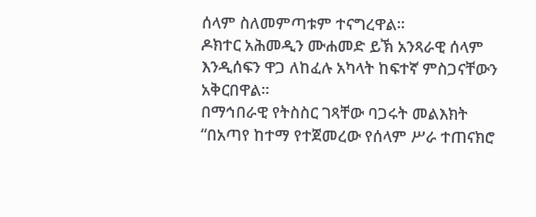ሰላም ስለመምጣቱም ተናግረዋል።
ዶክተር አሕመዲን ሙሐመድ ይኽ አንጻራዊ ሰላም እንዲሰፍን ዋጋ ለከፈሉ አካላት ከፍተኛ ምስጋናቸውን አቅርበዋል።
በማኅበራዊ የትስስር ገጻቸው ባጋሩት መልእክት “በአጣየ ከተማ የተጀመረው የሰላም ሥራ ተጠናክሮ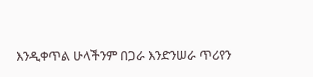እንዲቀጥል ሁላችንም በጋራ እንድንሠራ ጥሪየን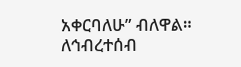አቀርባለሁ” ብለዋል።
ለኅብረተሰብ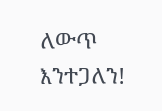ለውጥ እንተጋለን!